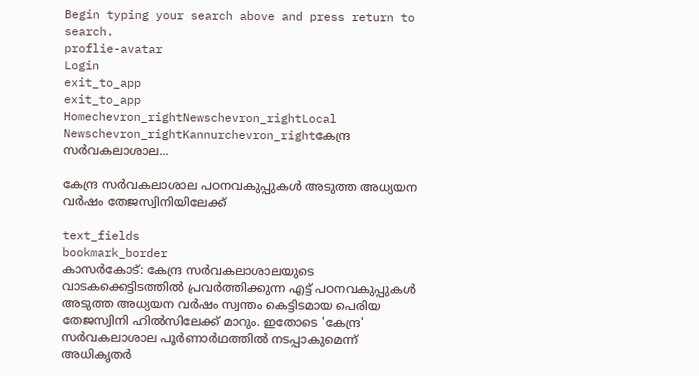Begin typing your search above and press return to search.
proflie-avatar
Login
exit_to_app
exit_to_app
Homechevron_rightNewschevron_rightLocal Newschevron_rightKannurchevron_rightകേന്ദ്ര സർവകലാശാല...

കേന്ദ്ര സർവകലാശാല പഠനവകുപ്പുകൾ അടുത്ത അധ്യയന വർഷം തേജസ്വിനിയിലേക്ക്

text_fields
bookmark_border
കാസർകോട്: കേന്ദ്ര സർവകലാശാലയുടെ വാടകക്കെട്ടിടത്തിൽ പ്രവർത്തിക്കുന്ന എട്ട് പഠനവകുപ്പുകൾ അടുത്ത അധ്യയന വർഷം സ്വന്തം കെട്ടിടമായ പെരിയ തേജസ്വിനി ഹിൽസിലേക്ക് മാറും. ഇതോടെ 'കേന്ദ്ര' സർവകലാശാല പൂർണാർഥത്തിൽ നടപ്പാകുമെന്ന് അധികൃതർ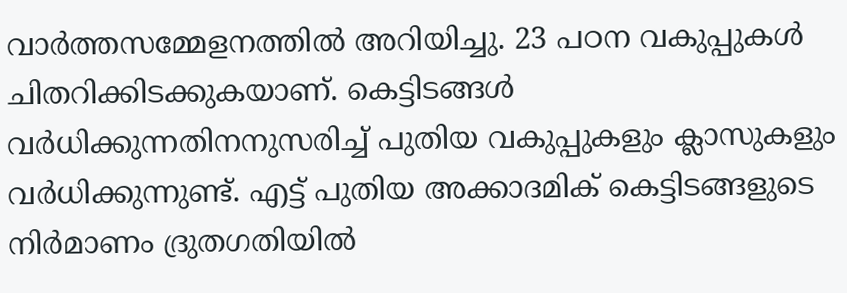വാർത്തസമ്മേളനത്തിൽ അറിയിച്ചു. 23 പഠന വകുപ്പുകൾ ചിതറിക്കിടക്കുകയാണ്. കെട്ടിടങ്ങൾ വർധിക്കുന്നതിനനുസരിച്ച് പുതിയ വകുപ്പുകളും ക്ലാസുകളും വർധിക്കുന്നുണ്ട്. എട്ട് പുതിയ അക്കാദമിക് കെട്ടിടങ്ങളുടെ നിർമാണം ദ്രുതഗതിയിൽ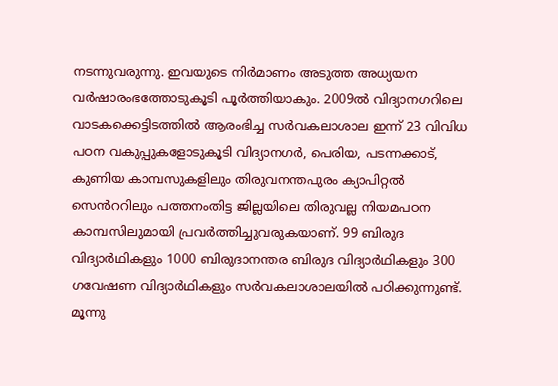നടന്നുവരുന്നു. ഇവയുടെ നിർമാണം അടുത്ത അധ്യയന വർഷാരംഭത്തോടുകൂടി പൂർത്തിയാകും. 2009ൽ വിദ്യാനഗറിലെ വാടകക്കെട്ടിടത്തിൽ ആരംഭിച്ച സർവകലാശാല ഇന്ന് 23 വിവിധ പഠന വകുപ്പുകളോടുകൂടി വിദ്യാനഗർ, പെരിയ, പടന്നക്കാട്, കുണിയ കാമ്പസുകളിലും തിരുവനന്തപുരം ക്യാപിറ്റൽ സെൻററിലും പത്തനംതിട്ട ജില്ലയിലെ തിരുവല്ല നിയമപഠന കാമ്പസിലുമായി പ്രവർത്തിച്ചുവരുകയാണ്. 99 ബിരുദ വിദ്യാർഥികളും 1000 ബിരുദാനന്തര ബിരുദ വിദ്യാർഥികളും 300 ഗവേഷണ വിദ്യാർഥികളും സർവകലാശാലയിൽ പഠിക്കുന്നുണ്ട്. മൂന്നു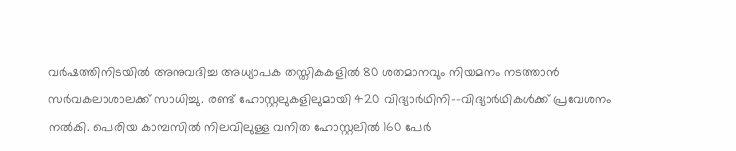വർഷത്തിനിടയിൽ അനുവദിച്ച അധ്യാപക തസ്തികകളിൽ 80 ശതമാനവും നിയമനം നടത്താൻ സർവകലാശാലക്ക് സാധിച്ചു. രണ്ട് ഹോസ്റ്റലുകളിലുമായി 420 വിദ്യാർഥിനി--വിദ്യാർഥികൾക്ക് പ്രവേശനം നൽകി. പെരിയ കാമ്പസിൽ നിലവിലുള്ള വനിത ഹോസ്റ്റലിൽ 160 പേർ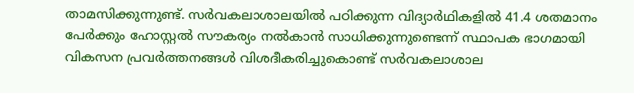താമസിക്കുന്നുണ്ട്. സർവകലാശാലയിൽ പഠിക്കുന്ന വിദ്യാർഥികളിൽ 41.4 ശതമാനം പേർക്കും ഹോസ്റ്റൽ സൗകര്യം നൽകാൻ സാധിക്കുന്നുണ്ടെന്ന് സ്ഥാപക ഭാഗമായി വികസന പ്രവർത്തനങ്ങൾ വിശദീകരിച്ചുകൊണ്ട് സർവകലാശാല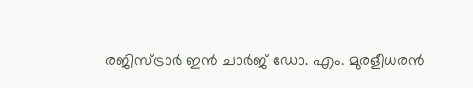രജിസ്ട്രാർ ഇൻ ചാർജ് ഡോ. എം. മുരളീധരൻ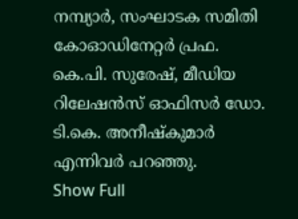നമ്പ്യാർ, സംഘാടക സമിതി കോഓഡിനേറ്റർ പ്രഫ. കെ.പി. സുരേഷ്, മീഡിയ റിലേഷൻസ് ഓഫിസർ ഡോ. ടി.കെ. അനീഷ്കുമാർ എന്നിവർ പറഞ്ഞു.
Show Full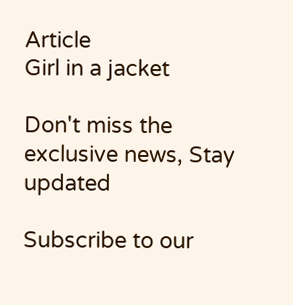Article
Girl in a jacket

Don't miss the exclusive news, Stay updated

Subscribe to our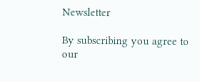Newsletter

By subscribing you agree to our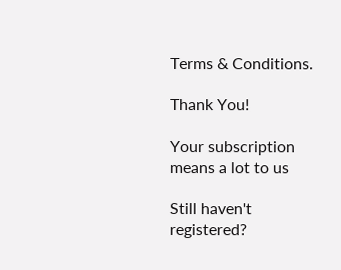Terms & Conditions.

Thank You!

Your subscription means a lot to us

Still haven't registered?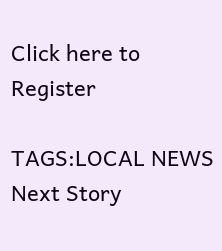Click here to Register

TAGS:LOCAL NEWS
Next Story